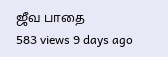ஜீவ பாதை
583 views 9 days ago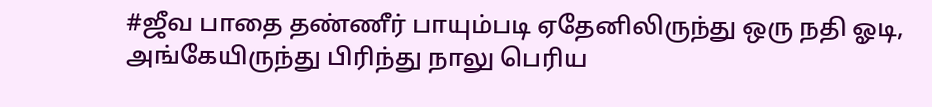#ஜீவ பாதை தண்ணீர் பாயும்படி ஏதேனிலிருந்து ஒரு நதி ஓடி, அங்கேயிருந்து பிரிந்து நாலு பெரிய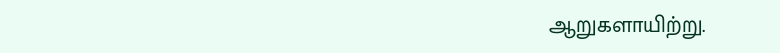ஆறுகளாயிற்று.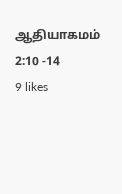ஆதியாகமம் 2:10 -14
9 likes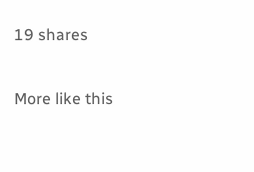19 shares

More like this